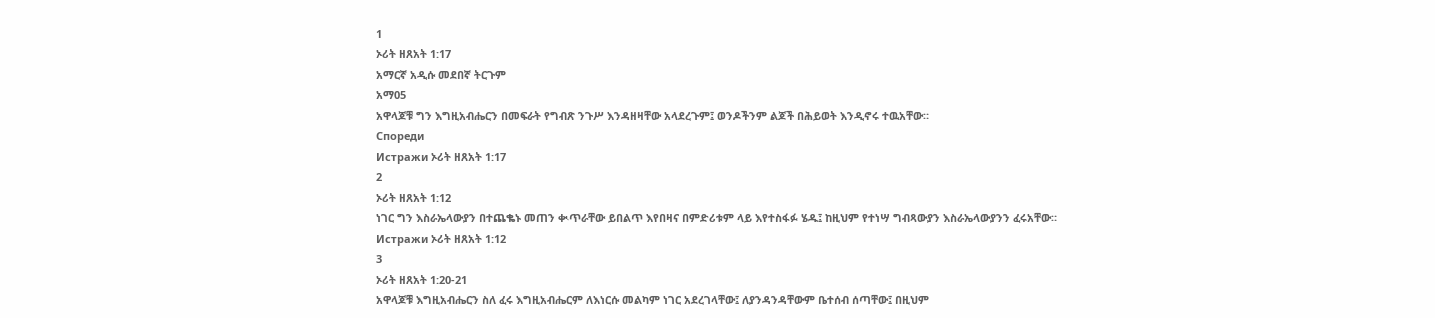1
ኦሪት ዘጸአት 1:17
አማርኛ አዲሱ መደበኛ ትርጉም
አማ05
አዋላጆቹ ግን እግዚአብሔርን በመፍራት የግብጽ ንጉሥ እንዳዘዛቸው አላደረጉም፤ ወንዶችንም ልጆች በሕይወት እንዲኖሩ ተዉአቸው።
Спореди
Истражи ኦሪት ዘጸአት 1:17
2
ኦሪት ዘጸአት 1:12
ነገር ግን እስራኤላውያን በተጨቈኑ መጠን ቊጥራቸው ይበልጥ እየበዛና በምድሪቱም ላይ እየተስፋፉ ሄዱ፤ ከዚህም የተነሣ ግብጻውያን እስራኤላውያንን ፈሩአቸው።
Истражи ኦሪት ዘጸአት 1:12
3
ኦሪት ዘጸአት 1:20-21
አዋላጆቹ እግዚአብሔርን ስለ ፈሩ እግዚአብሔርም ለእነርሱ መልካም ነገር አደረገላቸው፤ ለያንዳንዳቸውም ቤተሰብ ሰጣቸው፤ በዚህም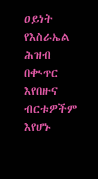ዐይነት የእስራኤል ሕዝብ በቊጥር እየበዙና ብርቱዎችም እየሆኑ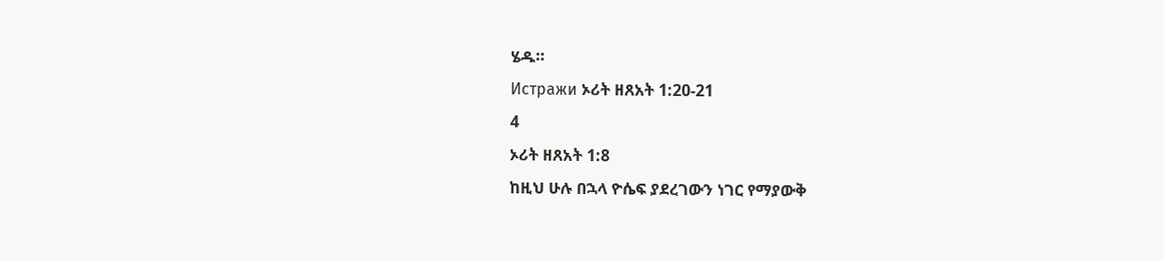ሄዱ።
Истражи ኦሪት ዘጸአት 1:20-21
4
ኦሪት ዘጸአት 1:8
ከዚህ ሁሉ በኋላ ዮሴፍ ያደረገውን ነገር የማያውቅ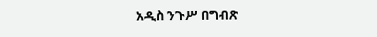አዲስ ንጉሥ በግብጽ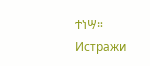ተነሣ።
Истражи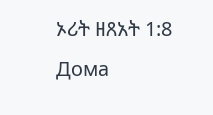ኦሪት ዘጸአት 1:8
Дома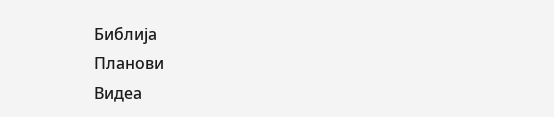Библија
Планови
Видеа